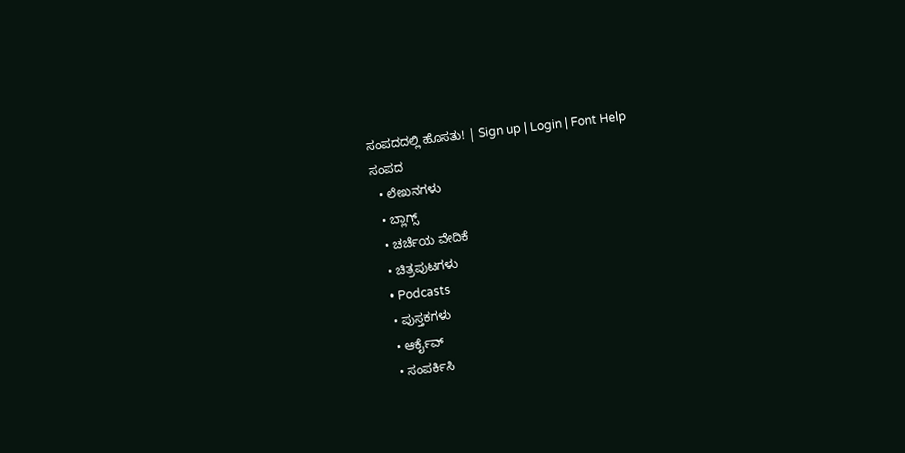ಸಂಪದದಲ್ಲಿ ಹೊಸತು! | Sign up | Login | Font Help
ಸಂಪದ
  • ಲೇಖನಗಳು
  • ಬ್ಲಾಗ್ಸ್
  • ಚರ್ಚೆಯ ವೇದಿಕೆ
  • ಚಿತ್ರಪುಟಗಳು
  • Podcasts
  • ಪುಸ್ತಕಗಳು
  • ಆರ್ಕೈವ್
  • ಸಂಪರ್ಕಿಸಿ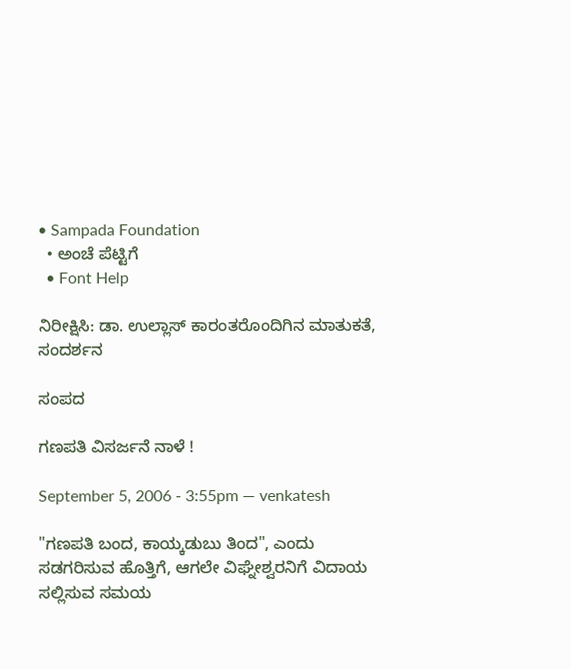• Sampada Foundation
  • ಅಂಚೆ ಪೆಟ್ಟಿಗೆ
  • Font Help

ನಿರೀಕ್ಷಿಸಿ: ಡಾ. ಉಲ್ಲಾಸ್ ಕಾರಂತರೊಂದಿಗಿನ ಮಾತುಕತೆ, ಸಂದರ್ಶನ

ಸಂಪದ

ಗಣಪತಿ ವಿಸರ್ಜನೆ ನಾಳೆ !

September 5, 2006 - 3:55pm — venkatesh

"ಗಣಪತಿ ಬಂದ, ಕಾಯ್ಕಡುಬು ತಿಂದ", ಎಂದು ಸಡಗರಿಸುವ ಹೊತ್ತಿಗೆ, ಆಗಲೇ ವಿಘ್ನೇಶ್ವರನಿಗೆ ವಿದಾಯ ಸಲ್ಲಿಸುವ ಸಮಯ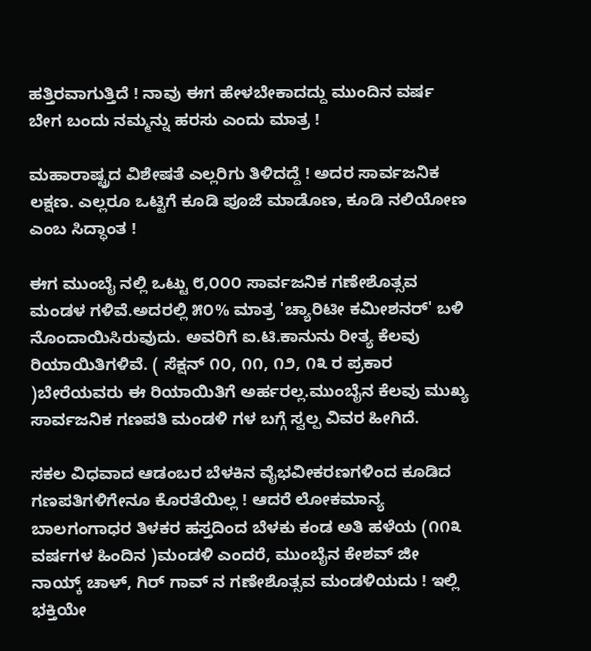ಹತ್ತಿರವಾಗುತ್ತಿದೆ ! ನಾವು ಈಗ ಹೇಳಬೇಕಾದದ್ದು ಮುಂದಿನ ವರ್ಷ ಬೇಗ ಬಂದು ನಮ್ಮನ್ನು ಹರಸು ಎಂದು ಮಾತ್ರ !

ಮಹಾರಾಷ್ಟ್ರದ ವಿಶೇಷತೆ ಎಲ್ಲರಿಗು ತಿಳಿದದ್ದೆ ! ಅದರ ಸಾರ್ವಜನಿಕ ಲಕ್ಷಣ. ಎಲ್ಲರೂ ಒಟ್ಟಿಗೆ ಕೂಡಿ ಪೂಜೆ ಮಾಡೊಣ, ಕೂಡಿ ನಲಿಯೋಣ ಎಂಬ ಸಿದ್ಧಾಂತ !

ಈಗ ಮುಂಬೈ ನಲ್ಲಿ ಒಟ್ಟು ೮,೦೦೦ ಸಾರ್ವಜನಿಕ ಗಣೇಶೊತ್ಸವ ಮಂಡಳ ಗಳಿವೆ.ಅದರಲ್ಲಿ ೫೦% ಮಾತ್ರ 'ಚ್ಯಾರಿಟೀ ಕಮೀಶನರ್' ಬಳಿ ನೊಂದಾಯಿಸಿರುವುದು. ಅವರಿಗೆ ಐ.ಟಿ.ಕಾನುನು ರೀತ್ಯ ಕೆಲವು ರಿಯಾಯಿತಿಗಳಿವೆ. ( ಸೆಕ್ಷನ್ ೧೦, ೧೧, ೧೨, ೧೩ ರ ಪ್ರಕಾರ )ಬೇರೆಯವರು ಈ ರಿಯಾಯಿತಿಗೆ ಅರ್ಹರಲ್ಲ.ಮುಂಬೈನ ಕೆಲವು ಮುಖ್ಯ ಸಾರ್ವಜನಿಕ ಗಣಪತಿ ಮಂಡಳಿ ಗಳ ಬಗ್ಗೆ ಸ್ವಲ್ಪ ವಿವರ ಹೀಗಿದೆ.

ಸಕಲ ವಿಧವಾದ ಆಡಂಬರ ಬೆಳಕಿನ ವೈಭವೀಕರಣಗಳಿಂದ ಕೂಡಿದ ಗಣಪತಿಗಳಿಗೇನೂ ಕೊರತೆಯಿಲ್ಲ ! ಆದರೆ ಲೋಕಮಾನ್ಯ ಬಾಲಗಂಗಾಧರ ತಿಳಕರ ಹಸ್ತದಿಂದ ಬೆಳಕು ಕಂಡ ಅತಿ ಹಳೆಯ (೧೧೩ ವರ್ಷಗಳ ಹಿಂದಿನ )ಮಂಡಳಿ ಎಂದರೆ, ಮುಂಬೈನ ಕೇಶವ್ ಜೀ ನಾಯ್ಕ್ ಚಾಳ್, ಗಿರ್ ಗಾವ್ ನ ಗಣೇಶೊತ್ಸವ ಮಂಡಳಿಯದು ! ಇಲ್ಲಿ ಭಕ್ತಿಯೇ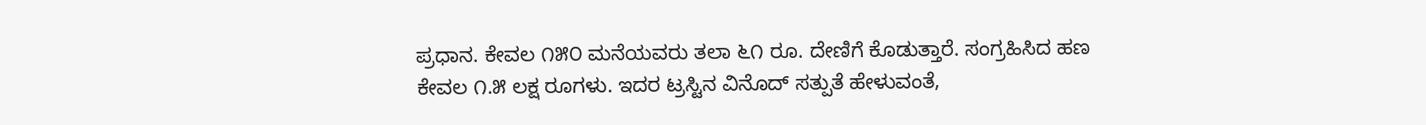ಪ್ರಧಾನ. ಕೇವಲ ೧೫೦ ಮನೆಯವರು ತಲಾ ೬೧ ರೂ. ದೇಣಿಗೆ ಕೊಡುತ್ತಾರೆ. ಸಂಗ್ರಹಿಸಿದ ಹಣ ಕೇವಲ ೧.೫ ಲಕ್ಷ ರೂಗಳು. ಇದರ ಟ್ರಸ್ಟಿನ ವಿನೊದ್ ಸತ್ಪುತೆ ಹೇಳುವಂತೆ,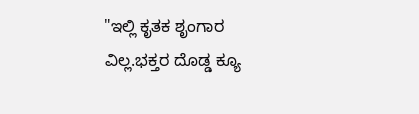"ಇಲ್ಲಿ ಕೃತಕ ಶೃಂಗಾರ ವಿಲ್ಲ.ಭಕ್ತರ ದೊಡ್ಡ ಕ್ಯೂ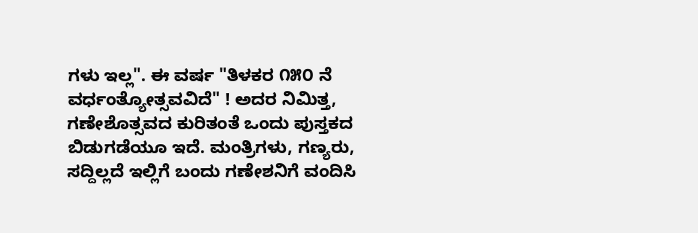ಗಳು ಇಲ್ಲ". ಈ ವರ್ಷ "ತಿಳಕರ ೧೫೦ ನೆ ವರ್ಧಂತ್ಯೋತ್ಸವವಿದೆ" ! ಅದರ ನಿಮಿತ್ತ, ಗಣೇಶೊತ್ಸವದ ಕುರಿತಂತೆ ಒಂದು ಪುಸ್ತಕದ ಬಿಡುಗಡೆಯೂ ಇದೆ. ಮಂತ್ರಿಗಳು, ಗಣ್ಯರು, ಸದ್ದಿಲ್ಲದೆ ಇಲ್ಲಿಗೆ ಬಂದು ಗಣೇಶನಿಗೆ ವಂದಿಸಿ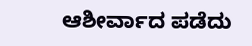ಆಶೀರ್ವಾದ ಪಡೆದು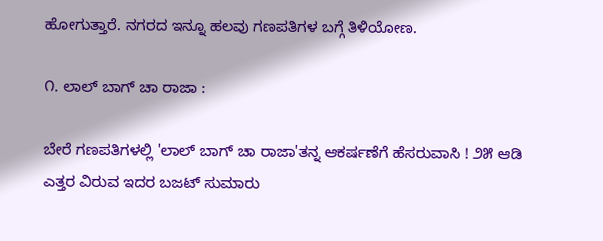ಹೋಗುತ್ತಾರೆ. ನಗರದ ಇನ್ನೂ ಹಲವು ಗಣಪತಿಗಳ ಬಗ್ಗೆ ತಿಳಿಯೋಣ.

೧. ಲಾಲ್ ಬಾಗ್ ಚಾ ರಾಜಾ :

ಬೇರೆ ಗಣಪತಿಗಳಲ್ಲಿ 'ಲಾಲ್ ಬಾಗ್ ಚಾ ರಾಜಾ'ತನ್ನ ಆಕರ್ಷಣೆಗೆ ಹೆಸರುವಾಸಿ ! ೨೫ ಆಡಿ
ಎತ್ತರ ವಿರುವ ಇದರ ಬಜಟ್ ಸುಮಾರು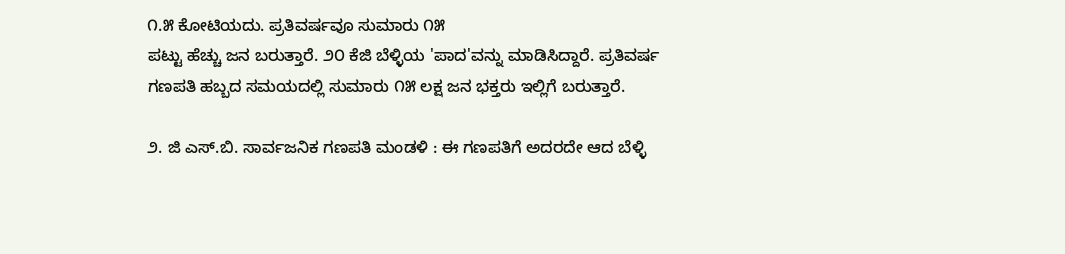೧.೫ ಕೋಟಿಯದು. ಪ್ರತಿವ‍ರ್ಷವೂ ಸುಮಾರು ೧೫
ಪಟ್ಟು ಹೆಚ್ಚು ಜನ ಬರುತ್ತಾರೆ. ೨೦ ಕೆಜಿ ಬೆಳ್ಳಿಯ 'ಪಾದ'ವನ್ನು ಮಾಡಿಸಿದ್ದಾರೆ. ಪ್ರತಿವರ್ಷ
ಗಣಪತಿ ಹಬ್ಬದ ಸಮಯದಲ್ಲಿ ಸುಮಾರು ೧೫ ಲಕ್ಷ ಜನ ಭಕ್ತರು ಇಲ್ಲಿಗೆ ಬರುತ್ತಾರೆ.

೨. ಜಿ ಎಸ್.ಬಿ. ಸಾರ್ವಜನಿಕ ಗಣಪತಿ ಮಂಡಳಿ : ಈ ಗಣಪತಿಗೆ ಅದರದೇ ಆದ ಬೆಳ್ಳಿ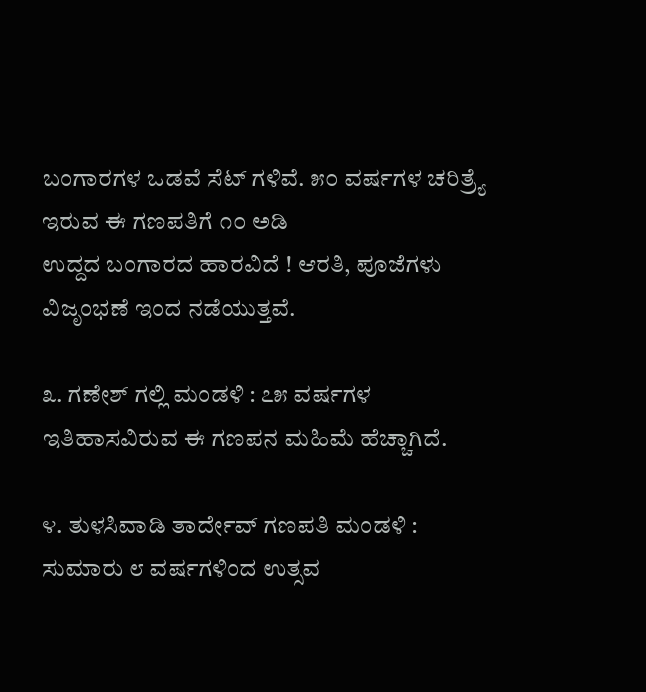ಬಂಗಾರಗಳ ಒಡವೆ ಸೆಟ್ ಗಳಿವೆ. ೫೦ ವರ್ಷಗಳ ಚರಿತ್ರ್ಯೆ ಇರುವ ಈ ಗಣಪತಿಗೆ ೧೦ ಅಡಿ
ಉದ್ದದ ಬಂಗಾರದ ಹಾರವಿದೆ ! ಆರತಿ, ಪೂಜೆಗಳು ವಿಜೃಂಭಣೆ ಇಂದ ನಡೆಯುತ್ತವೆ.

೩. ಗಣೇಶ್ ಗಲ್ಲಿ ಮಂಡಳಿ : ೭೫ ವರ್ಷಗಳ ಇತಿಹಾಸವಿರುವ ಈ ಗಣಪನ ಮಹಿಮೆ ಹೆಚ್ಚಾಗಿದೆ.

೪. ತುಳಸಿವಾಡಿ ತಾರ್ದೇವ್ ಗಣಪತಿ ಮಂಡಳಿ : ಸುಮಾರು ೮ ವರ್ಷಗಳಿಂದ ಉತ್ಸವ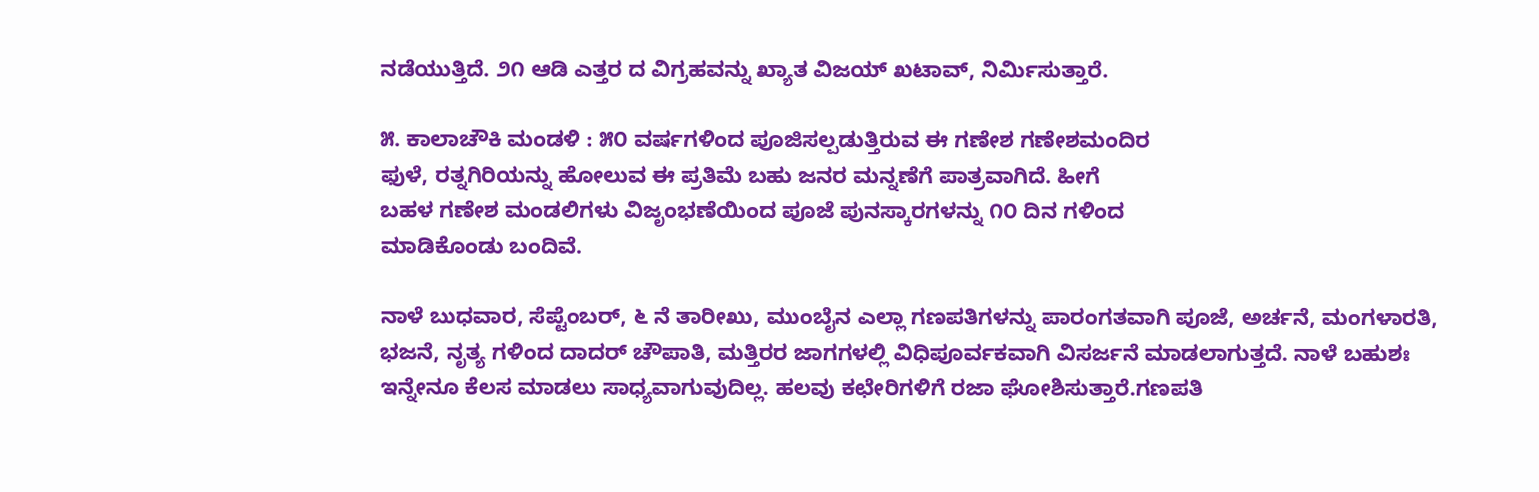ನಡೆಯುತ್ತಿದೆ. ೨೧ ಆಡಿ ಎತ್ತರ ದ ವಿಗ್ರಹವನ್ನು ಖ್ಯಾತ ವಿಜಯ್ ಖಟಾವ್, ನಿರ್ಮಿಸುತ್ತಾರೆ.

೫. ಕಾಲಾಚೌಕಿ ಮಂಡಳಿ : ೫೦ ವರ್ಷಗಳಿಂದ ಪೂಜಿಸಲ್ಪಡುತ್ತಿರುವ ಈ ಗಣೇಶ ಗಣೇಶಮಂದಿರ
ಫುಳೆ, ರತ್ನಗಿರಿಯನ್ನು ಹೋಲುವ ಈ ಪ್ರತಿಮೆ ಬಹು ಜನರ ಮನ್ನಣೆಗೆ ಪಾತ್ರವಾಗಿದೆ. ಹೀಗೆ
ಬಹಳ ಗಣೇಶ ಮಂಡಲಿಗಳು ವಿಜೃಂಭಣೆಯಿಂದ ಪೂಜೆ ಪುನಸ್ಕಾರಗಳನ್ನು ೧೦ ದಿನ ಗಳಿಂದ
ಮಾಡಿಕೊಂಡು ಬಂದಿವೆ.

ನಾಳೆ ಬುಧವಾರ, ಸೆಪ್ಟೆಂಬರ್, ೬ ನೆ ತಾರೀಖು, ಮುಂಬೈನ ಎಲ್ಲಾ ಗಣಪತಿಗಳನ್ನು ಪಾರಂಗತವಾಗಿ ಪೂಜೆ, ಅರ್ಚನೆ, ಮಂಗಳಾರತಿ, ಭಜನೆ, ನೃತ್ಯ ಗಳಿಂದ ದಾದರ್ ಚೌಪಾತಿ, ಮತ್ತಿರರ ಜಾಗಗಳಲ್ಲಿ ವಿಧಿಪೂರ್ವಕವಾಗಿ ವಿಸರ್ಜನೆ ಮಾಡಲಾಗುತ್ತದೆ. ನಾಳೆ ಬಹುಶಃ ಇನ್ನೇನೂ ಕೆಲಸ ಮಾಡಲು ಸಾಧ್ಯವಾಗುವುದಿಲ್ಲ. ಹಲವು ಕಛೇರಿಗಳಿಗೆ ರಜಾ ಘೋಶಿಸುತ್ತಾರೆ.ಗಣಪತಿ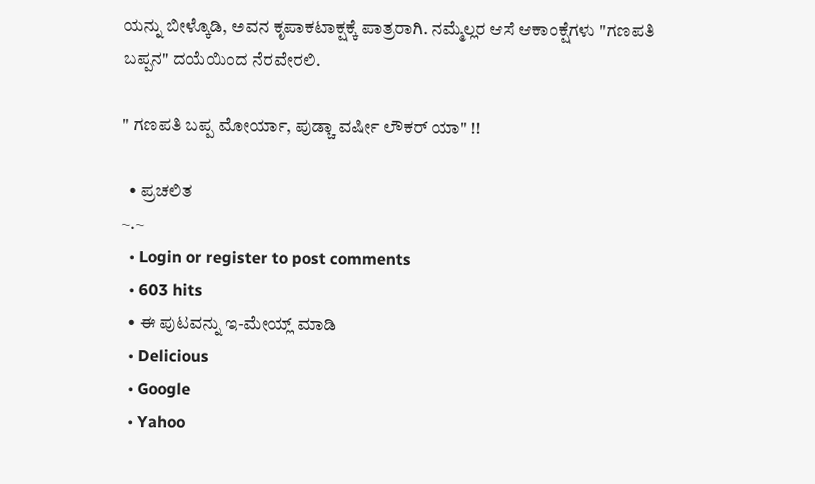ಯನ್ನು ಬೀಳ್ಕೊಡಿ, ಅವನ ಕೃಪಾಕಟಾಕ್ಷಕ್ಕೆ ಪಾತ್ರರಾಗಿ. ನಮ್ಮೆಲ್ಲರ ಆಸೆ ಆಕಾಂಕ್ಷೆಗಳು "ಗಣಪತಿ ಬಪ್ಪನ" ದಯೆಯಿಂದ ನೆರವೇರಲಿ.

" ಗಣಪತಿ ಬಪ್ಪ ಮೋರ್ಯಾ, ಪುಡ್ಚಾ ವರ್ಷೀ ಲೌಕರ್ ಯಾ" !!

  • ಪ್ರಚಲಿತ
~.~
  • Login or register to post comments
  • 603 hits
  • ಈ ಪುಟವನ್ನು ಇ-ಮೇಯ್ಲ್ ಮಾಡಿ
  • Delicious
  • Google
  • Yahoo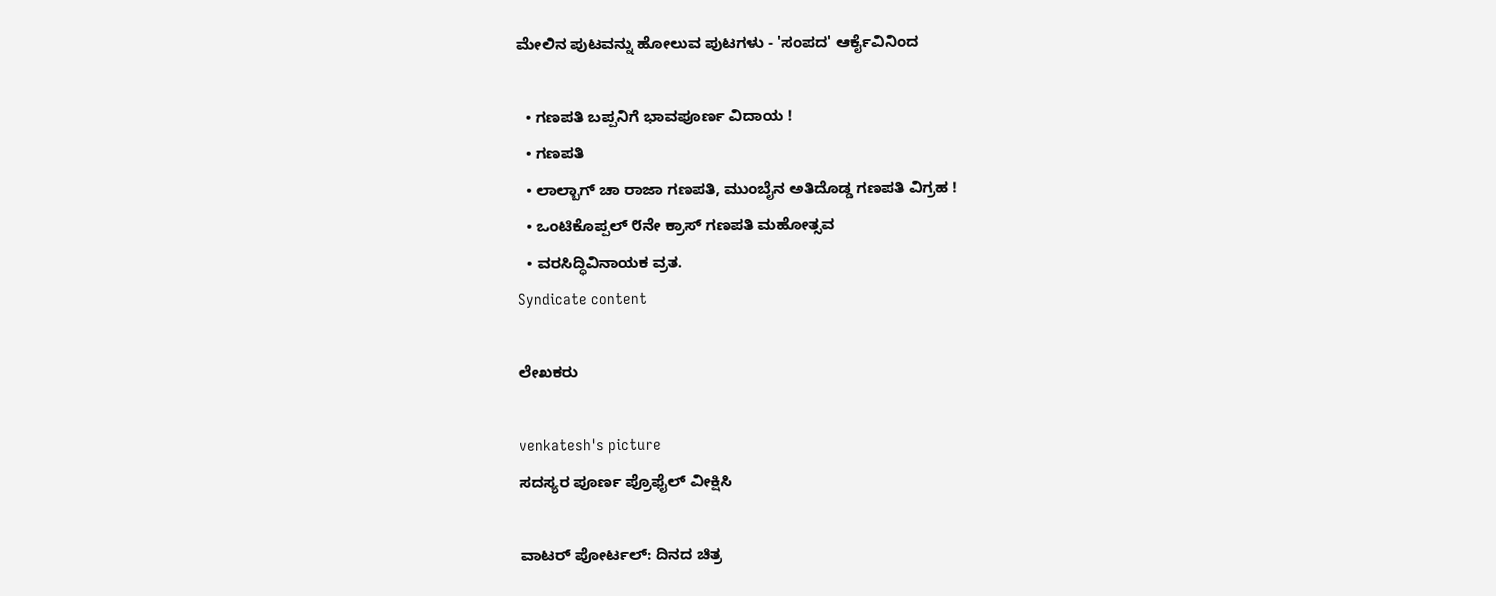ಮೇಲಿನ ಪುಟವನ್ನು ಹೋಲುವ ಪುಟಗಳು - 'ಸಂಪದ' ಆರ್ಕೈವಿನಿಂದ

  • ಗಣಪತಿ ಬಪ್ಪನಿಗೆ ಭಾವಪೂರ್ಣ ವಿದಾಯ !
  • ಗಣಪತಿ
  • ಲಾಲ್ಬಾಗ್ ಚಾ ರಾಜಾ ಗಣಪತಿ, ಮುಂಬೈನ ಅತಿದೊಡ್ಡ ಗಣಪತಿ ವಿಗ್ರಹ !
  • ಒಂಟಿಕೊಪ್ಪಲ್ ೮ನೇ ಕ್ರಾಸ್ ಗಣಪತಿ ಮಹೋತ್ಸವ
  • ವರಸಿದ್ಧಿವಿನಾಯಕ ವ್ರತ.
Syndicate content

ಲೇಖಕರು

venkatesh's picture
ಸದಸ್ಯರ ಪೂರ್ಣ ಪ್ರೊಫೈಲ್ ವೀಕ್ಷಿಸಿ

ವಾಟರ್ ಪೋರ್ಟಲ್: ದಿನದ ಚಿತ್ರ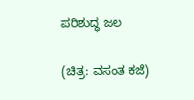ಪರಿಶುದ್ಧ ಜಲ

(ಚಿತ್ರ: ವಸಂತ ಕಜೆ)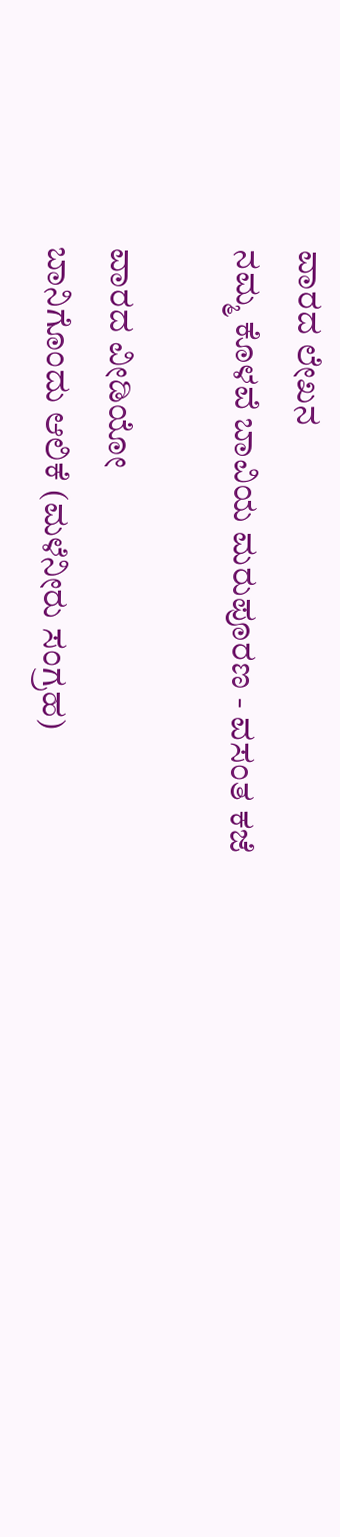ವಾರದ ಲೇಖನ
ನಮ್ಮ ಕೊಳವೆ ಬಾವಿಯ ಮರುಪೂರಣ - ವಸಂತ ಕಜೆ

ವಾರದ ವೀಡಿಯೋ
ಬಾನಿಗೊಂದು ಆಲಿಕೆ (ಮಳೆನೀರು ಸಂಗ್ರಹ)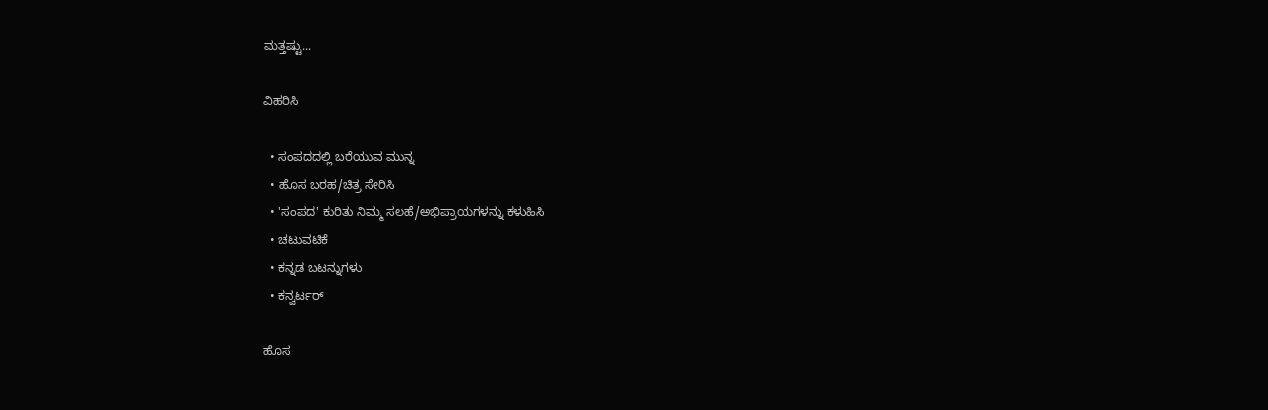ಮತ್ತಷ್ಟು...

ವಿಹರಿಸಿ

  • ಸಂಪದದಲ್ಲಿ ಬರೆಯುವ ಮುನ್ನ
  • ಹೊಸ ಬರಹ/ಚಿತ್ರ ಸೇರಿಸಿ
  • 'ಸಂಪದ' ಕುರಿತು ನಿಮ್ಮ ಸಲಹೆ/ಅಭಿಪ್ರಾಯಗಳನ್ನು ಕಳುಹಿಸಿ
  • ಚಟುವಟಿಕೆ
  • ಕನ್ನಡ ಬಟನ್ನುಗಳು
  • ಕನ್ವರ್ಟರ್

ಹೊಸ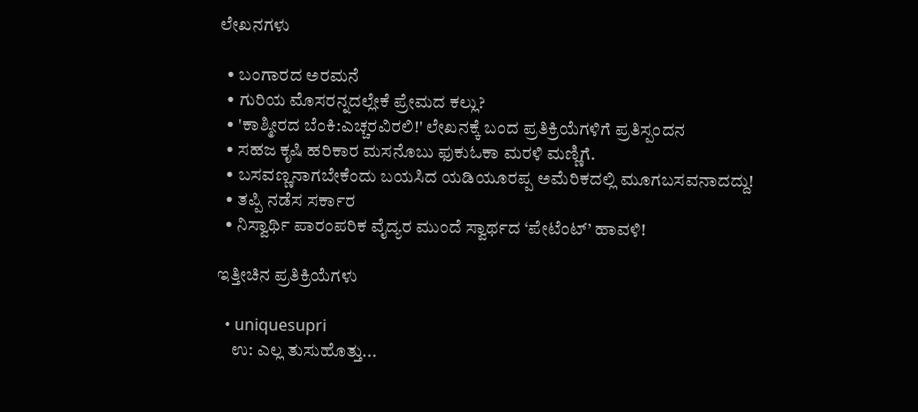ಲೇಖನಗಳು

  • ಬಂಗಾರದ ಅರಮನೆ
  • ಗುರಿಯ ಮೊಸರನ್ನದಲ್ಲೇಕೆ ಪ್ರೇಮದ ಕಲ್ಲು?
  • 'ಕಾಶ್ಮೀರದ ಬೆಂಕಿ:ಎಚ್ಚರವಿರಲಿ!' ಲೇಖನಕ್ಕೆ ಬಂದ ಪ್ರತಿಕ್ರಿಯೆಗಳಿಗೆ ಪ್ರತಿಸ್ಪಂದನ
  • ಸಹಜ ಕೃಷಿ ಹರಿಕಾರ ಮಸನೊಬು ಫುಕುಓಕಾ ಮರಳಿ ಮಣ್ಣಿಗೆ.
  • ಬಸವಣ್ಣನಾಗಬೇಕೆಂದು ಬಯಸಿದ ಯಡಿಯೂರಪ್ಪ ಅಮೆರಿಕದಲ್ಲಿ ಮೂಗಬಸವನಾದದ್ದು!
  • ತಪ್ಪಿ ನಡೆಸ ಸರ್ಕಾರ
  • ನಿಸ್ವಾರ್ಥಿ ಪಾರಂಪರಿಕ ವೈದ್ಯರ ಮುಂದೆ ಸ್ವಾರ್ಥದ ‘ಪೇಟೆಂಟ್’ ಹಾವಳಿ!

ಇತ್ತೀಚಿನ ಪ್ರತಿಕ್ರಿಯೆಗಳು

  • uniquesupri
    ಉ: ಎಲ್ಲ ತುಸುಹೊತ್ತು...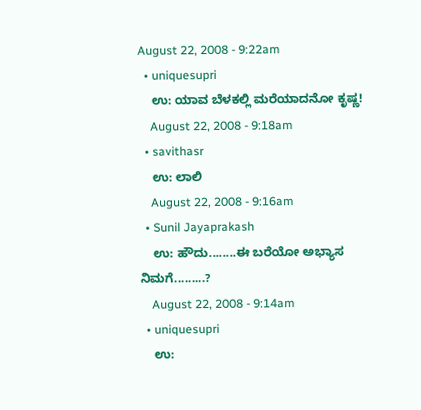August 22, 2008 - 9:22am
  • uniquesupri
    ಉ: ಯಾವ ಬೆಳಕಲ್ಲಿ ಮರೆಯಾದನೋ ಕೃಷ್ಣ!
    August 22, 2008 - 9:18am
  • savithasr
    ಉ: ಲಾಲಿ
    August 22, 2008 - 9:16am
  • Sunil Jayaprakash
    ಉ: ಹೌದು........ಈ ಬರೆಯೋ ಅಭ್ಯಾಸ ನಿಮಗೆ.........?
    August 22, 2008 - 9:14am
  • uniquesupri
    ಉ: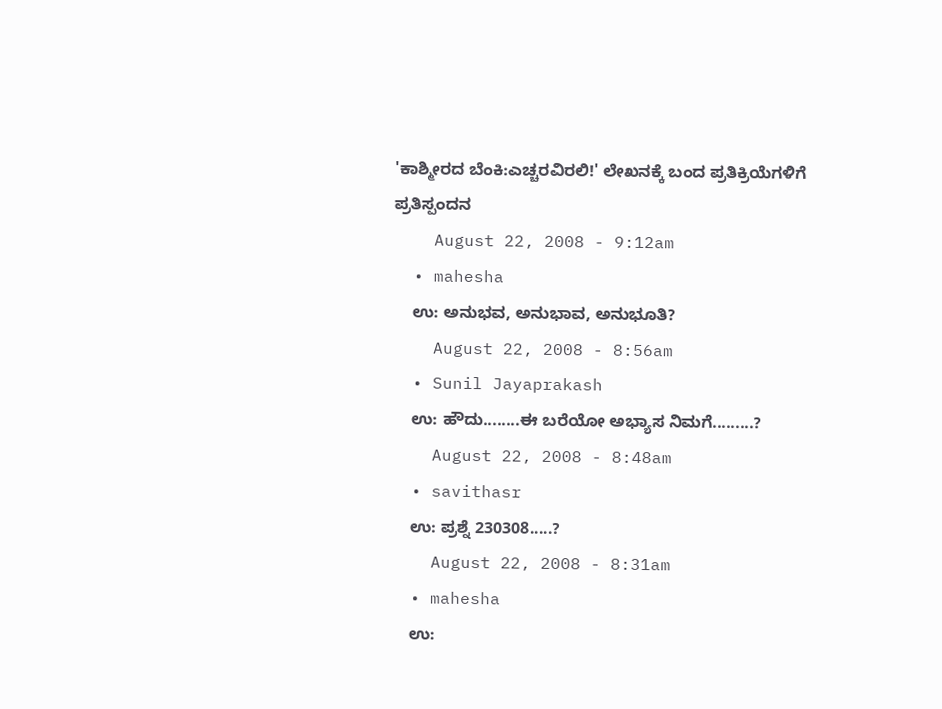'ಕಾಶ್ಮೀರದ ಬೆಂಕಿ:ಎಚ್ಚರವಿರಲಿ!' ಲೇಖನಕ್ಕೆ ಬಂದ ಪ್ರತಿಕ್ರಿಯೆಗಳಿಗೆ ಪ್ರತಿಸ್ಪಂದನ
    August 22, 2008 - 9:12am
  • mahesha
    ಉ: ಅನುಭವ, ಅನುಭಾವ, ಅನುಭೂತಿ?
    August 22, 2008 - 8:56am
  • Sunil Jayaprakash
    ಉ: ಹೌದು........ಈ ಬರೆಯೋ ಅಭ್ಯಾಸ ನಿಮಗೆ.........?
    August 22, 2008 - 8:48am
  • savithasr
    ಉ: ಪ್ರಶ್ನೆ 230308.....?
    August 22, 2008 - 8:31am
  • mahesha
    ಉ: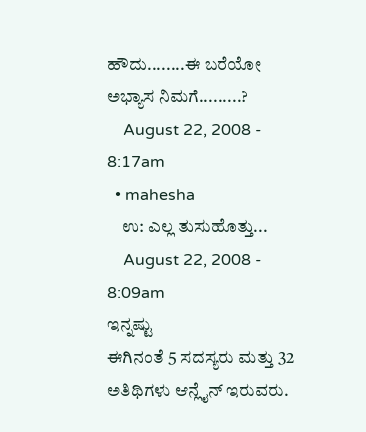ಹೌದು........ಈ ಬರೆಯೋ ಅಭ್ಯಾಸ ನಿಮಗೆ.........?
    August 22, 2008 - 8:17am
  • mahesha
    ಉ: ಎಲ್ಲ ತುಸುಹೊತ್ತು...
    August 22, 2008 - 8:09am
ಇನ್ನಷ್ಟು
ಈಗಿನಂತೆ 5 ಸದಸ್ಯರು ಮತ್ತು 32 ಅತಿಥಿಗಳು ಆನ್ಲೈನ್ ಇರುವರು.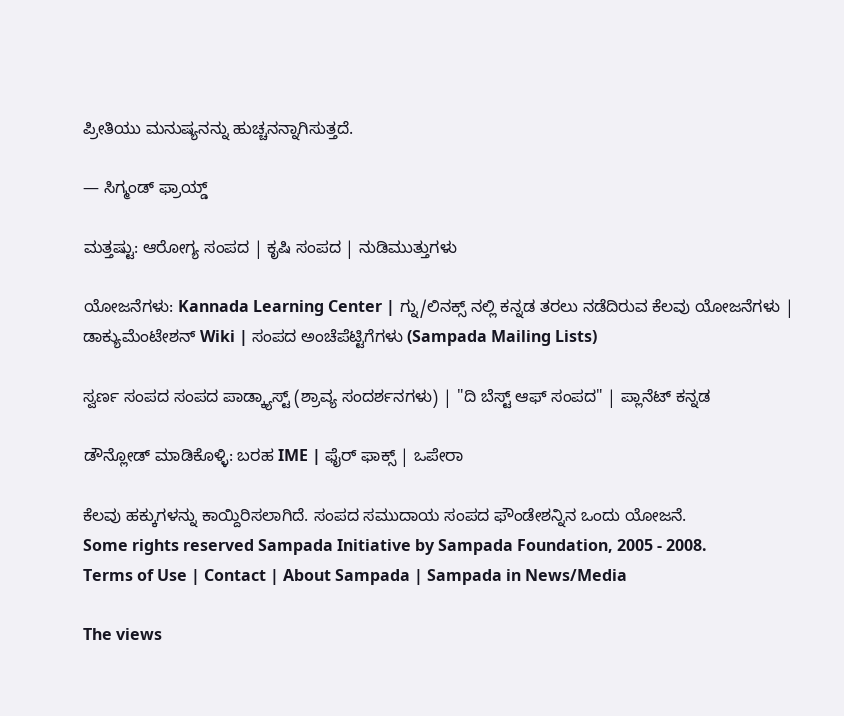ಪ್ರೀತಿಯು ಮನುಷ್ಯನನ್ನು ಹುಚ್ಚನನ್ನಾಗಿಸುತ್ತದೆ.

— ಸಿಗ್ಮಂಡ್ ಫ್ರಾಯ್ಡ್

ಮತ್ತಷ್ಟು: ಆರೋಗ್ಯ ಸಂಪದ | ಕೃಷಿ ಸಂಪದ | ನುಡಿಮುತ್ತುಗಳು

ಯೋಜನೆಗಳು: Kannada Learning Center | ಗ್ನು/ಲಿನಕ್ಸ್ ನಲ್ಲಿ ಕನ್ನಡ ತರಲು ನಡೆದಿರುವ ಕೆಲವು ಯೋಜನೆಗಳು | ಡಾಕ್ಯುಮೆಂಟೇಶನ್ Wiki | ಸಂಪದ ಅಂಚೆಪೆಟ್ಟಿಗೆಗಳು (Sampada Mailing Lists)

ಸ್ವರ್ಣ ಸಂಪದ ಸಂಪದ ಪಾಡ್ಕ್ಯಾಸ್ಟ್ (ಶ್ರಾವ್ಯ ಸಂದರ್ಶನಗಳು) | "ದಿ ಬೆಸ್ಟ್ ಆಫ್ ಸಂಪದ" | ಪ್ಲಾನೆಟ್ ಕನ್ನಡ

ಡೌನ್ಲೋಡ್ ಮಾಡಿಕೊಳ್ಳಿ: ಬರಹ IME | ಫೈರ್ ಫಾಕ್ಸ್ | ಒಪೇರಾ

ಕೆಲವು ಹಕ್ಕುಗಳನ್ನು ಕಾಯ್ದಿರಿಸಲಾಗಿದೆ. ಸಂಪದ ಸಮುದಾಯ ಸಂಪದ ಫೌಂಡೇಶನ್ನಿನ ಒಂದು ಯೋಜನೆ.
Some rights reserved Sampada Initiative by Sampada Foundation, 2005 - 2008.
Terms of Use | Contact | About Sampada | Sampada in News/Media

The views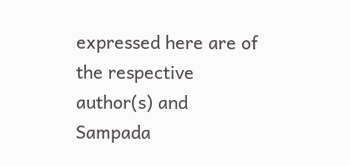expressed here are of the respective author(s) and Sampada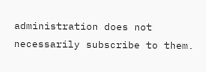administration does not necessarily subscribe to them.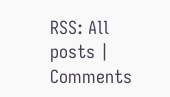RSS: All posts | Comments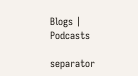Blogs | Podcasts

separator